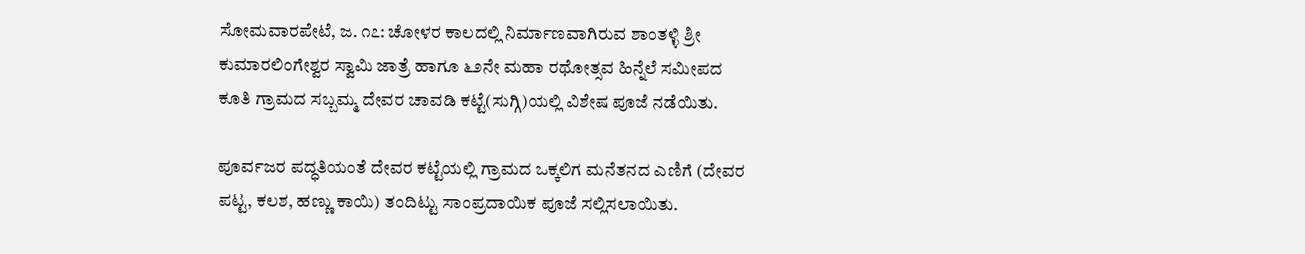ಸೋಮವಾರಪೇಟೆ, ಜ. ೧೭: ಚೋಳರ ಕಾಲದಲ್ಲಿ ನಿರ್ಮಾಣವಾಗಿರುವ ಶಾಂತಳ್ಳಿ ಶ್ರೀ ಕುಮಾರಲಿಂಗೇಶ್ವರ ಸ್ವಾಮಿ ಜಾತ್ರೆ ಹಾಗೂ ೬೨ನೇ ಮಹಾ ರಥೋತ್ಸವ ಹಿನ್ನೆಲೆ ಸಮೀಪದ ಕೂತಿ ಗ್ರಾಮದ ಸಬ್ಬಮ್ಮ ದೇವರ ಚಾವಡಿ ಕಟ್ಟೆ(ಸುಗ್ಗಿ)ಯಲ್ಲಿ ವಿಶೇಷ ಪೂಜೆ ನಡೆಯಿತು.

ಪೂರ್ವಜರ ಪದ್ಧತಿಯಂತೆ ದೇವರ ಕಟ್ಟೆಯಲ್ಲಿ ಗ್ರಾಮದ ಒಕ್ಕಲಿಗ ಮನೆತನದ ಎಣಿಗೆ (ದೇವರ ಪಟ್ಟ, ಕಲಶ, ಹಣ್ಣು ಕಾಯಿ) ತಂದಿಟ್ಟು ಸಾಂಪ್ರದಾಯಿಕ ಪೂಜೆ ಸಲ್ಲಿಸಲಾಯಿತು.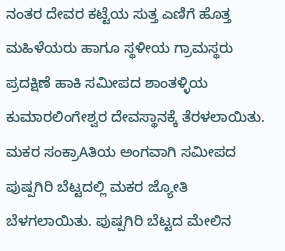ನಂತರ ದೇವರ ಕಟ್ಟೆಯ ಸುತ್ತ ಎಣಿಗೆ ಹೊತ್ತ ಮಹಿಳೆಯರು ಹಾಗೂ ಸ್ಥಳೀಯ ಗ್ರಾಮಸ್ಥರು ಪ್ರದಕ್ಷಿಣೆ ಹಾಕಿ ಸಮೀಪದ ಶಾಂತಳ್ಳಿಯ ಕುಮಾರಲಿಂಗೇಶ್ವರ ದೇವಸ್ಥಾನಕ್ಕೆ ತೆರಳಲಾಯಿತು. ಮಕರ ಸಂಕ್ರಾAತಿಯ ಅಂಗವಾಗಿ ಸಮೀಪದ ಪುಷ್ಪಗಿರಿ ಬೆಟ್ಟದಲ್ಲಿ ಮಕರ ಜ್ಯೋತಿ ಬೆಳಗಲಾಯಿತು. ಪುಷ್ಪಗಿರಿ ಬೆಟ್ಟದ ಮೇಲಿನ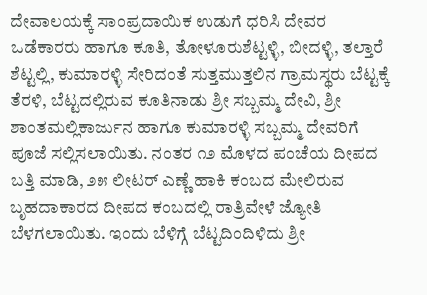ದೇವಾಲಯಕ್ಕೆ ಸಾಂಪ್ರದಾಯಿಕ ಉಡುಗೆ ಧರಿಸಿ ದೇವರ ಒಡೆಕಾರರು ಹಾಗೂ ಕೂತಿ, ತೋಳೂರುಶೆಟ್ಟಳ್ಳಿ, ಬೀದಳ್ಳಿ, ತಲ್ತಾರೆ ಶೆಟ್ಟಲ್ಲಿ, ಕುಮಾರಳ್ಳಿ ಸೇರಿದಂತೆ ಸುತ್ತಮುತ್ತಲಿನ ಗ್ರಾಮಸ್ಥರು ಬೆಟ್ಟಕ್ಕೆ ತೆರಳಿ, ಬೆಟ್ಟದಲ್ಲಿರುವ ಕೂತಿನಾಡು ಶ್ರೀ ಸಬ್ಬಮ್ಮ ದೇವಿ, ಶ್ರೀ ಶಾಂತಮಲ್ಲಿಕಾರ್ಜುನ ಹಾಗೂ ಕುಮಾರಳ್ಳಿ ಸಬ್ಬಮ್ಮ ದೇವರಿಗೆ ಪೂಜೆ ಸಲ್ಲಿಸಲಾಯಿತು. ನಂತರ ೧೨ ಮೊಳದ ಪಂಚೆಯ ದೀಪದ ಬತ್ತಿ ಮಾಡಿ, ೨೫ ಲೀಟರ್ ಎಣ್ಣೆ ಹಾಕಿ ಕಂಬದ ಮೇಲಿರುವ ಬೃಹದಾಕಾರದ ದೀಪದ ಕಂಬದಲ್ಲಿ ರಾತ್ರಿವೇಳೆ ಜ್ಯೋತಿ ಬೆಳಗಲಾಯಿತು. ಇಂದು ಬೆಳಿಗ್ಗೆ ಬೆಟ್ಟದಿಂದಿಳಿದು ಶ್ರೀ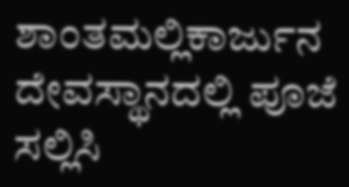ಶಾಂತಮಲ್ಲಿಕಾರ್ಜುನ ದೇವಸ್ಥಾನದಲ್ಲಿ ಪೂಜೆ ಸಲ್ಲಿಸಿ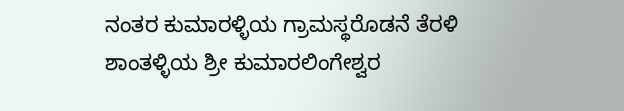ನಂತರ ಕುಮಾರಳ್ಳಿಯ ಗ್ರಾಮಸ್ಥರೊಡನೆ ತೆರಳಿ ಶಾಂತಳ್ಳಿಯ ಶ್ರೀ ಕುಮಾರಲಿಂಗೇಶ್ವರ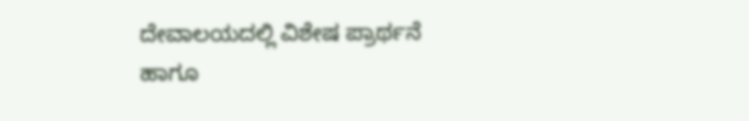ದೇವಾಲಯದಲ್ಲಿ ವಿಶೇಷ ಪ್ರಾರ್ಥನೆ ಹಾಗೂ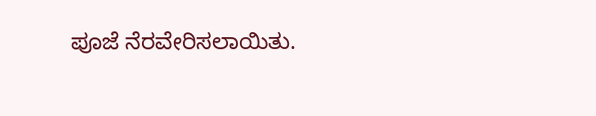ಪೂಜೆ ನೆರವೇರಿಸಲಾಯಿತು.